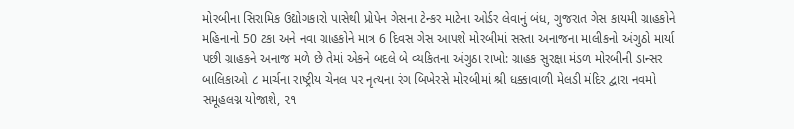મોરબીના સિરામિક ઉદ્યોગકારો પાસેથી પ્રોપેન ગેસના ટેન્કર માટેના ઓર્ડર લેવાનું બંધ, ગુજરાત ગેસ કાયમી ગ્રાહકોને મહિનાનો 50 ટકા અને નવા ગ્રાહકોને માત્ર 6 દિવસ ગેસ આપશે મોરબીમાં સસ્તા અનાજના માલીકનો અંગુઠો માર્યા પછી ગ્રાહકને અનાજ મળે છે તેમાં એકને બદલે બે વ્યકિતના અંગુઠા રાખો: ગ્રાહક સુરક્ષા મંડળ મોરબીની ડાન્સર બાલિકાઓ ૮ માર્ચના રાષ્ટ્રીય ચેનલ પર નૃત્યના રંગ બિખેરસે મોરબીમાં શ્રી ધક્કાવાળી મેલડી મંદિર દ્વારા નવમો સમૂહલગ્ન યોજાશે, ૨૧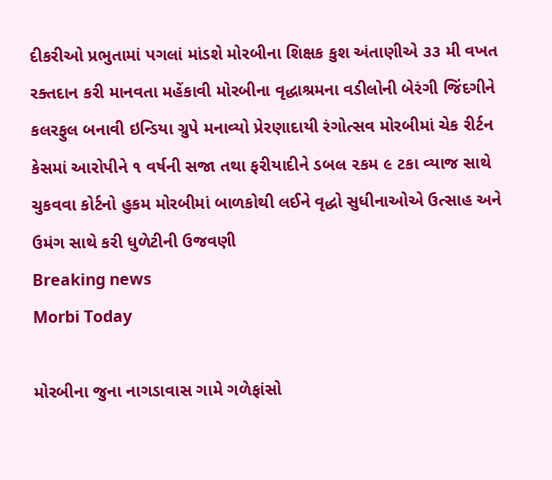દીકરીઓ પ્રભુતામાં પગલાં માંડશે મોરબીના શિક્ષક કુશ અંતાણીએ ૩૩ મી વખત રક્તદાન કરી માનવતા મહેંકાવી મોરબીના વૃદ્ધાશ્રમના વડીલોની બેરંગી જિંદગીને કલરફુલ બનાવી ઇન્ડિયા ગ્રુપે મનાવ્યો પ્રેરણાદાયી રંગોત્સવ મોરબીમાં ચેક રીર્ટન કેસમાં આરોપીને ૧ વર્ષની સજા તથા ફરીયાદીને ડબલ ૨કમ ૯ ટકા વ્યાજ સાથે ચુકવવા કોર્ટનો હુકમ મોરબીમાં બાળકોથી લઈને વૃદ્ધો સુધીનાઓએ ઉત્સાહ અને ઉમંગ સાથે કરી ધુળેટીની ઉજવણી
Breaking news
Morbi Today

મોરબીના જુના નાગડાવાસ ગામે ગળેફાંસો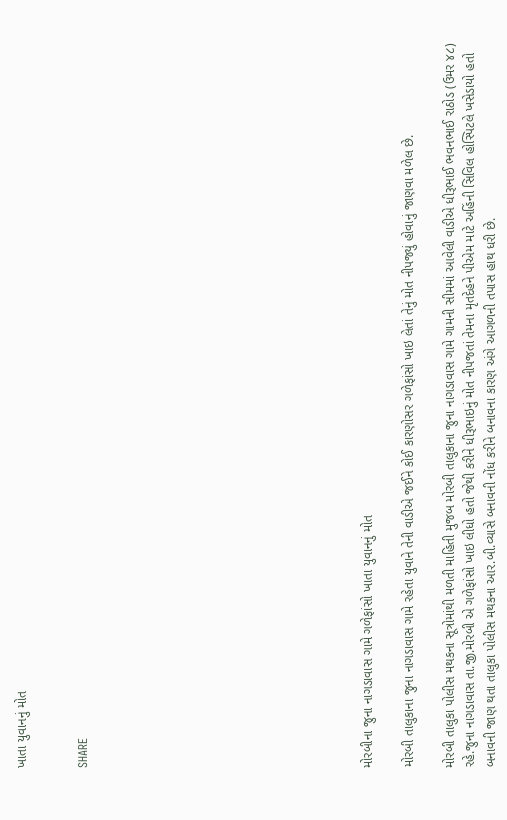ખાતા યુવાનનું મોત


SHARE













મોરબીના જુના નાગડાવાસ ગામે ગળેફાંસો ખાતા યુવાનનું મોત

મોરબી તાલુકાના જુના નાગડાવાસ ગામે રહેતા યુવાને તેની વાડીએ જઈને કોઈ કારણોસર ગળેફાંસો ખાઇ લેતાં તેનું મોત નીપજ્યું હોવાનું જાણવા મળેલ છે.

મોરબી તાલુકા પોલીસ મથકના સૂત્રોમાંથી મળતી માહિતી મુજબ મોરબી તાલુકાના જુના નાગડાવાસ ગામે ગામની સીમમાં આવેલી વાડીએ ધીરૂભાઈ ભવનભાઈ રાઠોડ (ઉમર ૪૮) રહે.જુના નાગડાવાસ તા.જી.મોરબી એ ગળેફાંસો ખાઇ લીધો હતો જેથી કરીને ધીરૂભાઇનું મોત નીપજતાં તેમના મૃતદેહને પીએમ માટે અહિંની સિવિલ હોસ્પિટલે ખસેડાયો હતો બનાવની જાણ થતા તાલુકા પોલીસ મથકના આર.બી.વ્યાસે બનાવની નોંધ કરીને બનાવના કારણ અંગે આગળની તપાસ હાથ ધરી છે.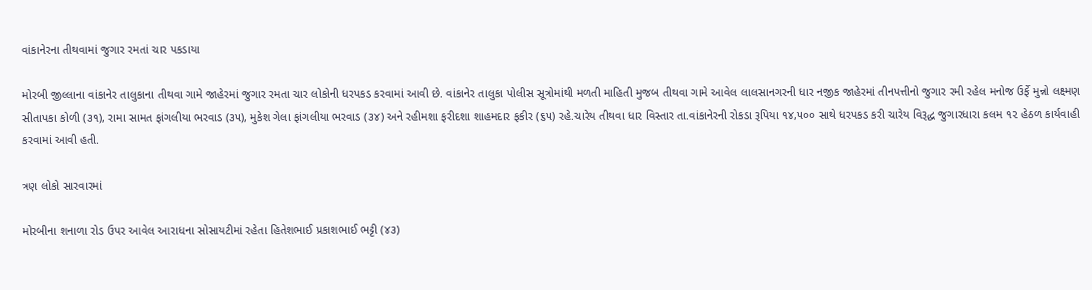વાંકાનેરના તીથવામાં જુગાર રમતાં ચાર પકડાયા

મોરબી જીલ્લાના વાંકાનેર તાલુકાના તીથવા ગામે જાહેરમાં જુગાર રમતા ચાર લોકોની ધરપકડ કરવામાં આવી છે. વાંકાનેર તાલુકા પોલીસ સૂત્રોમાંથી મળતી માહિતી મુજબ તીથવા ગામે આવેલ લાલસાનગરની ધાર નજીક જાહેરમાં તીનપત્તીનો જુગાર રમી રહેલ મનોજ ઉર્ફે મુન્નો લક્ષ્મણ સીતાપકા કોળી (૩૧), રામા સામત ફાંગલીયા ભરવાડ (૩૫), મુકેશ ગેલા ફાંગલીયા ભરવાડ (૩૪) અને રહીમશા ફરીદશા શાહમદાર ફકીર (૬૫) રહે.ચારેય તીથવા ધાર વિસ્તાર તા.વાંકાનેરની રોકડા રૂપિયા ૧૪,૫૦૦ સાથે ધરપકડ કરી ચારેય વિરૂદ્ધ જુગારધારા કલમ ૧૨ હેઠળ કાર્યવાહી કરવામાં આવી હતી.

ત્રણ લોકો સારવારમાં

મોરબીના શનાળા રોડ ઉપર આવેલ આરાધના સોસાયટીમાં રહેતા હિતેશભાઈ પ્રકાશભાઈ ભટ્ટી (૪૩)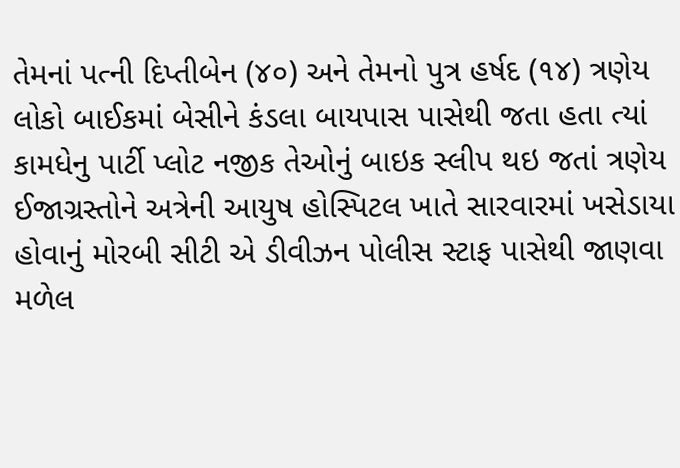તેમનાં પત્ની દિપ્તીબેન (૪૦) અને તેમનો પુત્ર હર્ષદ (૧૪) ત્રણેય લોકો બાઈકમાં બેસીને કંડલા બાયપાસ પાસેથી જતા હતા ત્યાં કામધેનુ પાર્ટી પ્લોટ નજીક તેઓનું બાઇક સ્લીપ થઇ જતાં ત્રણેય ઈજાગ્રસ્તોને અત્રેની આયુષ હોસ્પિટલ ખાતે સારવારમાં ખસેડાયા હોવાનું મોરબી સીટી એ ડીવીઝન પોલીસ સ્ટાફ પાસેથી જાણવા મળેલ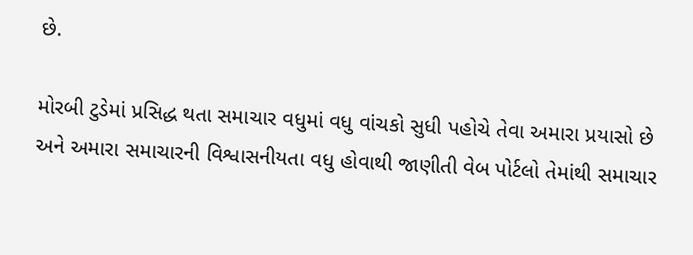છે.

મોરબી ટુડેમાં પ્રસિદ્ધ થતા સમાચાર વધુમાં વધુ વાંચકો સુધી પહોચે તેવા અમારા પ્રયાસો છે અને અમારા સમાચારની વિશ્વાસનીયતા વધુ હોવાથી જાણીતી વેબ પોર્ટલો તેમાંથી સમાચાર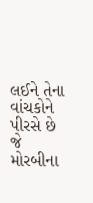લઈને તેના વાંચકોને પીરસે છે જે મોરબીના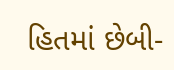હિતમાં છેબી-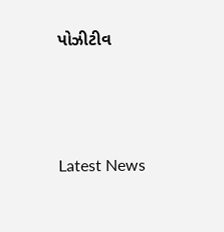પોઝીટીવ






Latest News